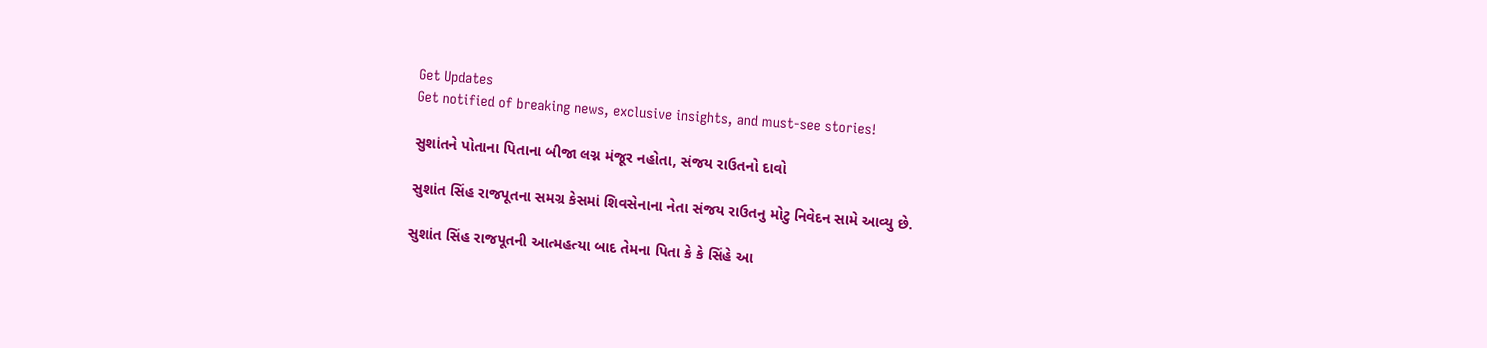Get Updates
Get notified of breaking news, exclusive insights, and must-see stories!

સુશાંતને પોતાના પિતાના બીજા લગ્ન મંજૂર નહોતા, સંજય રાઉતનો દાવો

સુશાંત સિંહ રાજપૂતના સમગ્ર કેસમાં શિવસેનાના નેતા સંજય રાઉતનુ મોટુ નિવેદન સામે આવ્યુ છે.

સુશાંત સિંહ રાજપૂતની આત્મહત્યા બાદ તેમના પિતા કે કે સિંહે આ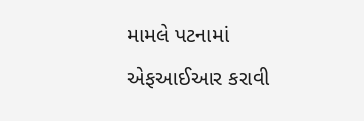મામલે પટનામાં એફઆઈઆર કરાવી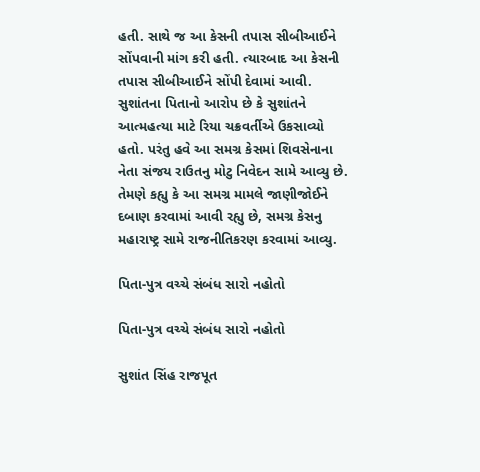હતી. સાથે જ આ કેસની તપાસ સીબીઆઈને સોંપવાની માંગ કરી હતી. ત્યારબાદ આ કેસની તપાસ સીબીઆઈને સોંપી દેવામાં આવી. સુશાંતના પિતાનો આરોપ છે કે સુશાંતને આત્મહત્યા માટે રિયા ચક્રવર્તીએ ઉકસાવ્યો હતો. પરંતુ હવે આ સમગ્ર કેસમાં શિવસેનાના નેતા સંજય રાઉતનુ મોટુ નિવેદન સામે આવ્યુ છે. તેમણે કહ્યુ કે આ સમગ્ર મામલે જાણીજોઈને દબાણ કરવામાં આવી રહ્યુ છે, સમગ્ર કેસનુ મહારાષ્ટ્ર સામે રાજનીતિકરણ કરવામાં આવ્યુ.

પિતા-પુત્ર વચ્ચે સંબંધ સારો નહોતો

પિતા-પુત્ર વચ્ચે સંબંધ સારો નહોતો

સુશાંત સિંહ રાજપૂત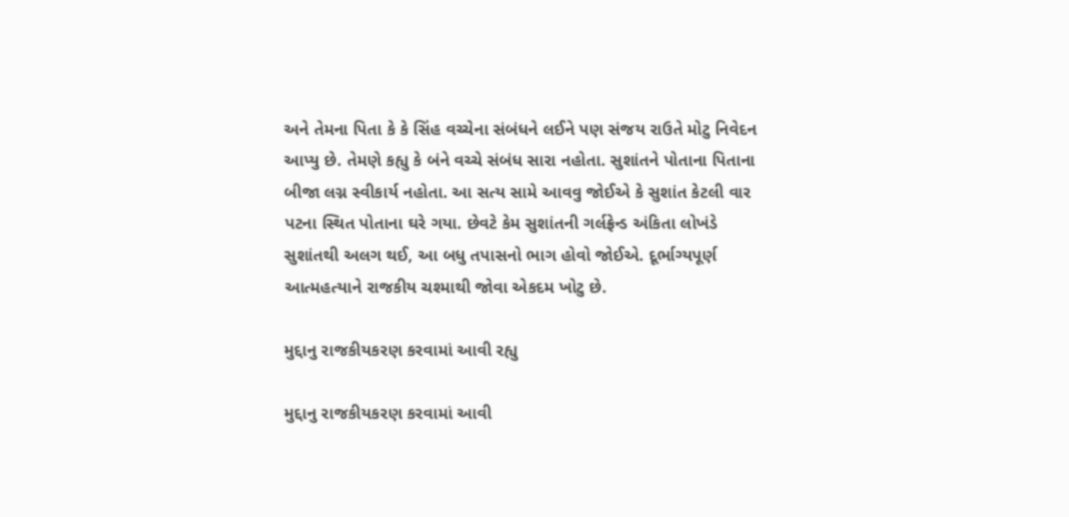અને તેમના પિતા કે કે સિંહ વચ્ચેના સંબંધને લઈને પણ સંજય રાઉતે મોટુ નિવેદન આપ્યુ છે. તેમણે કહ્યુ કે બંને વચ્ચે સંબંધ સારા નહોતા. સુશાંતને પોતાના પિતાના બીજા લગ્ન સ્વીકાર્ય નહોતા. આ સત્ય સામે આવવુ જોઈએ કે સુશાંત કેટલી વાર પટના સ્થિત પોતાના ઘરે ગયા. છેવટે કેમ સુશાંતની ગર્લફ્રેન્ડ અંકિતા લોખંડે સુશાંતથી અલગ થઈ, આ બધુ તપાસનો ભાગ હોવો જોઈએ. દૂર્ભાગ્યપૂર્ણ આત્મહત્યાને રાજકીય ચશ્માથી જોવા એકદમ ખોટુ છે.

મુદ્દાનુ રાજકીયકરણ કરવામાં આવી રહ્યુ

મુદ્દાનુ રાજકીયકરણ કરવામાં આવી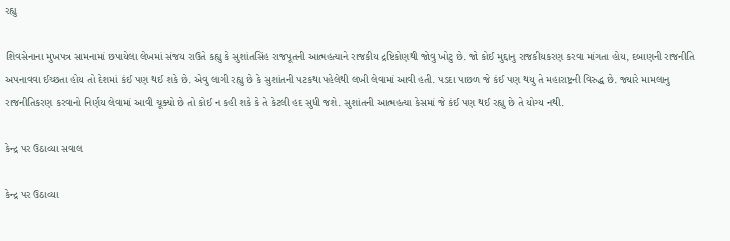રહ્યુ

શિવસેનાના મુખપત્ર સામનામાં છપાયેલા લેખમાં સંજય રાઉતે કહ્યુ કે સુશાંતસિંહ રાજપૂતની આત્મહત્યાને રાજકીય દ્રષ્ટિકોણથી જોવુ ખોટુ છે. જો કોઈ મુદ્દાનુ રાજકીયકરણ કરવા માંગતા હોય, દબાણની રાજનીતિ અપનાવવા ઈચ્છતા હોય તો દેશમાં કંઈ પણ થઈ શકે છે. એવુ લાગી રહ્યુ છે કે સુશાંતની પટકથા પહેલેથી લખી લેવામાં આવી હતી. પડદા પાછળ જે કંઈ પણ થયુ તે મહારાષ્ટ્રની વિરુદ્ધ છે. જ્યારે મામલાનુ રાજનીતિકરણ કરવાનો નિર્ણય લેવામાં આવી ચૂક્યો છે તો કોઈ ન કહી શકે કે તે કેટલી હદ સુધી જશે. સુશાંતની આત્મહત્યા કેસમાં જે કંઈ પણ થઈ રહ્યુ છે તે યોગ્ય નથી.

કેન્દ્ર પર ઉઠાવ્યા સવાલ

કેન્દ્ર પર ઉઠાવ્યા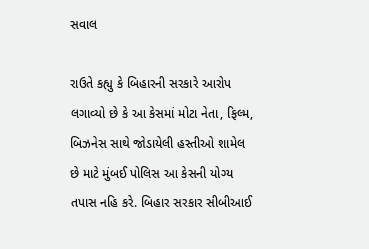સવાલ

રાઉતે કહ્યુ કે બિહારની સરકારે આરોપ લગાવ્યો છે કે આ કેસમાં મોટા નેતા, ફિલ્મ, બિઝનેસ સાથે જોડાયેલી હસ્તીઓ શામેલ છે માટે મુંબઈ પોલિસ આ કેસની યોગ્ય તપાસ નહિ કરે. બિહાર સરકાર સીબીઆઈ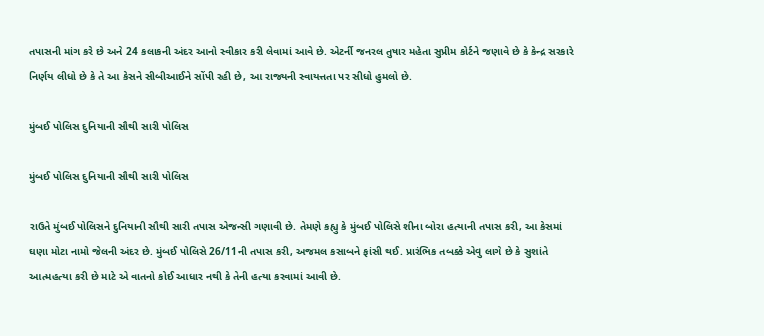તપાસની માંગ કરે છે અને 24 કલાકની અંદર આનો સ્વીકાર કરી લેવામાં આવે છે. એટર્ની જનરલ તુષાર મહેતા સુપ્રીમ કોર્ટને જણાવે છે કે કેન્દ્ર સરકારે નિર્ણય લીધો છે કે તે આ કેસને સીબીઆઈને સોંપી રહી છે, આ રાજ્યની સ્વાયત્તતા પર સીધો હુમલો છે.

મુંબઈ પોલિસ દુનિયાની સૌથી સારી પોલિસ

મુંબઈ પોલિસ દુનિયાની સૌથી સારી પોલિસ

રાઉતે મુંબઈ પોલિસને દુનિયાની સૌથી સારી તપાસ એજન્સી ગણાવી છે. તેમણે કહ્યુ કે મુંબઈ પોલિસે શીના બોરા હત્યાની તપાસ કરી, આ કેસમાં ઘણા મોટા નામો જેલની અંદર છે. મુંબઈ પોલિસે 26/11ની તપાસ કરી, અજમલ કસાબને ફાંસી થઈ. પ્રારંભિક તબક્કે એવુ લાગે છે કે સુશાંતે આત્મહત્યા કરી છે માટે એ વાતનો કોઈ આધાર નથી કે તેની હત્યા કરવામાં આવી છે.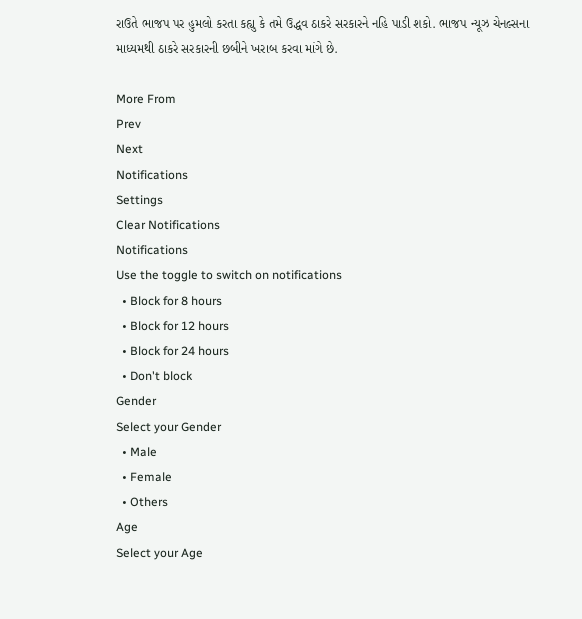રાઉતે ભાજપ પર હુમલો કરતા કહ્યુ કે તમે ઉદ્ધવ ઠાકરે સરકારને નહિ પાડી શકો. ભાજપ ન્યૂઝ ચેનલ્સના માધ્યમથી ઠાકરે સરકારની છબીને ખરાબ કરવા માંગે છે.

More From
Prev
Next
Notifications
Settings
Clear Notifications
Notifications
Use the toggle to switch on notifications
  • Block for 8 hours
  • Block for 12 hours
  • Block for 24 hours
  • Don't block
Gender
Select your Gender
  • Male
  • Female
  • Others
Age
Select your Age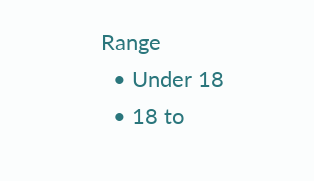Range
  • Under 18
  • 18 to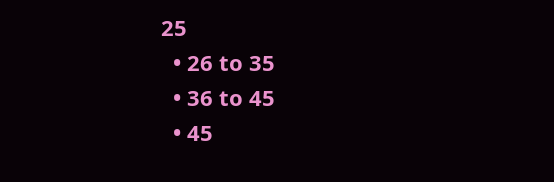25
  • 26 to 35
  • 36 to 45
  • 45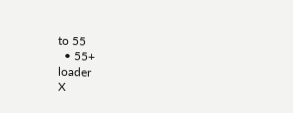to 55
  • 55+
loader
X